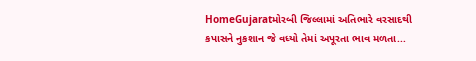HomeGujaratમોરબી જિલ્લામાં અતિભારે વરસાદથી કપાસને નુકશાન જે વધ્યો તેમાં અપૂરતા ભાવ મળતા...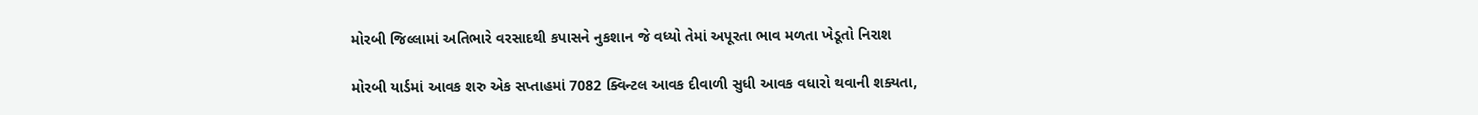મોરબી જિલ્લામાં અતિભારે વરસાદથી કપાસને નુકશાન જે વધ્યો તેમાં અપૂરતા ભાવ મળતા ખેડૂતો નિરાશ

મોરબી યાર્ડમાં આવક શરુ એક સપ્તાહમાં 7082 ક્વિન્ટલ આવક દીવાળી સુધી આવક વધારો થવાની શક્યતા,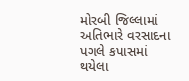મોરબી જિલ્લામાં અતિભારે વરસાદના પગલે કપાસમાં થયેલા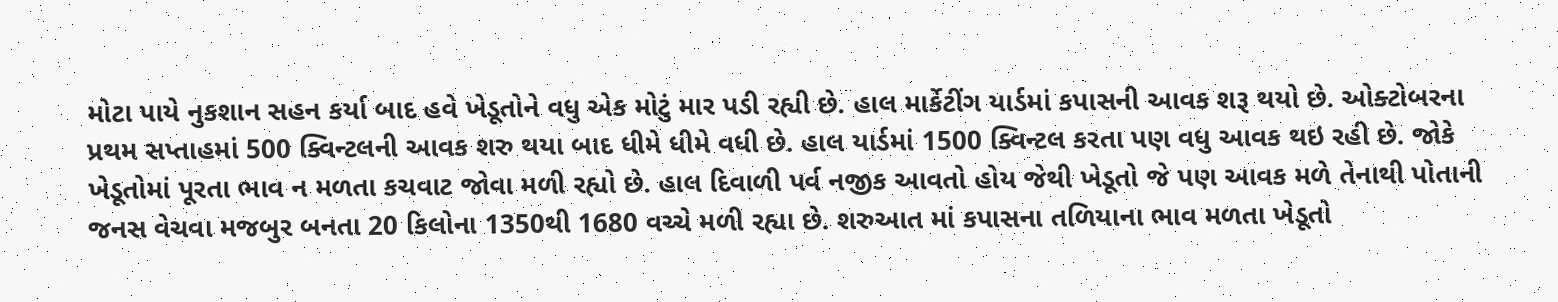મોટા પાયે નુકશાન સહન કર્યા બાદ હવે ખેડૂતોને વધુ એક મોટું માર પડી રહ્યી છે. હાલ માર્કેટીંગ યાર્ડમાં કપાસની આવક શરૂ થયો છે. ઓક્ટોબરના પ્રથમ સપ્તાહમાં 500 ક્વિન્ટલની આવક શરુ થયા બાદ ધીમે ધીમે વધી છે. હાલ યાર્ડમાં 1500 ક્વિન્ટલ કરતા પણ વધુ આવક થઇ રહી છે. જોકે ખેડૂતોમાં પૂરતા ભાવ ન મળતા કચવાટ જોવા મળી રહ્યો છે. હાલ દિવાળી પર્વ નજીક આવતો હોય જેથી ખેડૂતો જે પણ આવક મળે તેનાથી પોતાની જનસ વેચવા મજબુર બનતા 20 કિલોના 1350થી 1680 વચ્ચે મળી રહ્યા છે. શરુઆત માં કપાસના તળિયાના ભાવ મળતા ખેડૂતો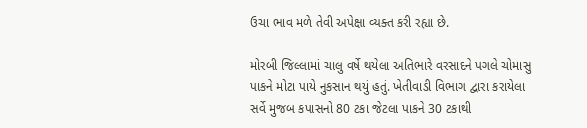ઉચા ભાવ મળે તેવી અપેક્ષા વ્યક્ત કરી રહ્યા છે.

મોરબી જિલ્લામાં ચાલુ વર્ષે થયેલા અતિભારે વરસાદને પગલે ચોમાસુ પાકને મોટા પાયે નુકસાન થયું હતું. ખેતીવાડી વિભાગ દ્વારા કરાયેલા સર્વે મુજબ કપાસનો 80 ટકા જેટલા પાકને 30 ટકાથી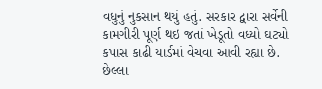વધુનું નુકસાન થયું હતું. સરકાર દ્વારા સર્વેની કામગીરી પૂર્ણ થઇ જતાં ખેડૂતો વધ્યો ઘટ્યો કપાસ કાઢી યાર્ડમાં વેચવા આવી રહ્યા છે. છેલ્લા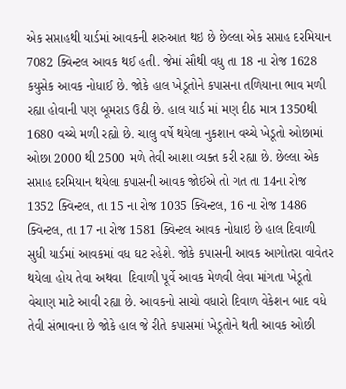એક સપ્તાહથી યાર્ડમાં આવકની શરુઆત થઇ છે છેલ્લા એક સપ્તાહ દરમિયાન 7082 ક્વિન્ટલ આવક થઈ હતી. જેમાં સૌથી વધુ તા 18 ના રોજ 1628 કયુસેક આવક નોધાઈ છે. જોકે હાલ ખેડૂતોને કપાસના તળિયાના ભાવ મળી રહ્યા હોવાની પણ બૂમરાડ ઉઠી છે. હાલ યાર્ડ માં મણ દીઠ માત્ર 1350થી 1680 વચ્ચે મળી રહ્યો છે. ચાલુ વર્ષે થયેલા નુકશાન વચ્ચે ખેડૂતો ઓછામાં ઓછા 2000 થી 2500 મળે તેવી આશા વ્યક્ત કરી રહ્યા છે. છેલ્લા એક સપ્તાહ દરમિયાન થયેલા કપાસની આવક જોઈએ તો ગત તા 14ના રોજ 1352 ક્વિન્ટલ, તા 15 ના રોજ 1035 ક્વિન્ટલ, 16 ના રોજ 1486 ક્વિન્ટલ, તા 17 ના રોજ 1581 ક્વિન્ટલ આવક નોધાઇ છે હાલ દિવાળી સુધી યાર્ડમાં આવકમાં વધ ઘટ રહેશે. જોકે કપાસની આવક આગોતરા વાવેતર થયેલા હોય તેવા અથવા  દિવાળી પૂર્વે આવક મેળવી લેવા માંગતા ખેડૂતો વેચાણ માટે આવી રહ્યા છે. આવકનો સાચો વધારો દિવાળ વેકેશન બાદ વધે તેવી સંભાવના છે જોકે હાલ જે રીતે કપાસમાં ખેડૂતોને થતી આવક ઓછી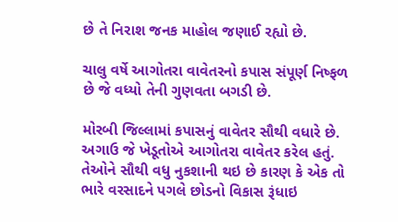છે તે નિરાશ જનક માહોલ જણાઈ રહ્યો છે.

ચાલુ વર્ષે આગોતરા વાવેતરનો કપાસ સંપૂર્ણ નિષ્ફળ છે જે વધ્યો તેની ગુણવતા બગડી છે.

મોરબી જિલ્લામાં કપાસનું વાવેતર સૌથી વધારે છે. અગાઉ જે ખેડૂતોએ આગોતરા વાવેતર કરેલ હતું. તેઓને સૌથી વધુ નુકશાની થઇ છે કારણ કે એક તો ભારે વરસાદને પગલે છોડનો વિકાસ રૂંધાઇ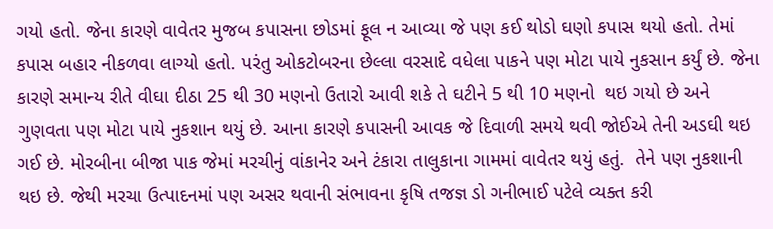ગયો હતો. જેના કારણે વાવેતર મુજબ કપાસના છોડમાં ફૂલ ન આવ્યા જે પણ કઈ થોડો ઘણો કપાસ થયો હતો. તેમાં કપાસ બહાર નીકળવા લાગ્યો હતો. પરંતુ ઓકટોબરના છેલ્લા વરસાદે વધેલા પાકને પણ મોટા પાયે નુકસાન કર્યું છે. જેના કારણે સમાન્ય રીતે વીઘા દીઠા 25 થી 30 મણનો ઉતારો આવી શકે તે ઘટીને 5 થી 10 મણનો  થઇ ગયો છે અને ગુણવતા પણ મોટા પાયે નુકશાન થયું છે. આના કારણે કપાસની આવક જે દિવાળી સમયે થવી જોઈએ તેની અડઘી થઇ ગઈ છે. મોરબીના બીજા પાક જેમાં મરચીનું વાંકાનેર અને ટંકારા તાલુકાના ગામમાં વાવેતર થયું હતું.  તેને પણ નુકશાની થઇ છે. જેથી મરચા ઉત્પાદનમાં પણ અસર થવાની સંભાવના કૃષિ તજજ્ઞ ડો ગનીભાઈ પટેલે વ્યક્ત કરી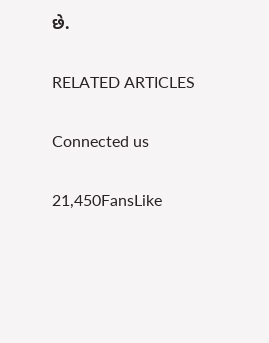છે.

RELATED ARTICLES

Connected us

21,450FansLike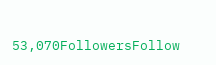53,070FollowersFollow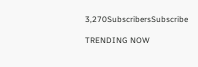3,270SubscribersSubscribe

TRENDING NOW